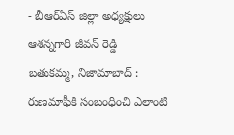- బీఆర్ఏస్ జిల్లా అధ్యక్షులు ఆశన్నగారి జీవన్ రెడ్డి
బతుకమ్మ, నిజామాబాద్ : రుణమాఫీకి సంబంధించి ఎలాంటి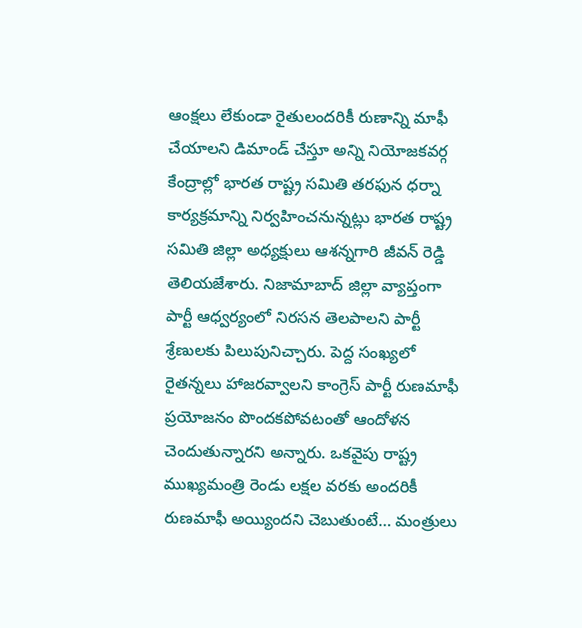ఆంక్షలు లేకుండా రైతులందరికీ రుణాన్ని మాఫీ చేయాలని డిమాండ్ చేస్తూ అన్ని నియోజకవర్గ కేంద్రాల్లో భారత రాష్ట్ర సమితి తరఫున ధర్నా కార్యక్రమాన్ని నిర్వహించనున్నట్లు భారత రాష్ట్ర సమితి జిల్లా అధ్యక్షులు ఆశన్నగారి జీవన్ రెడ్డి తెలియజేశారు. నిజామాబాద్ జిల్లా వ్యాప్తంగా పార్టీ ఆధ్వర్యంలో నిరసన తెలపాలని పార్టీ శ్రేణులకు పిలుపునిచ్చారు. పెద్ద సంఖ్యలో రైతన్నలు హాజరవ్వాలని కాంగ్రెస్ పార్టీ రుణమాఫీ ప్రయోజనం పొందకపోవటంతో ఆందోళన చెందుతున్నారని అన్నారు. ఒకవైపు రాష్ట్ర ముఖ్యమంత్రి రెండు లక్షల వరకు అందరికీ రుణమాఫీ అయ్యిందని చెబుతుంటే… మంత్రులు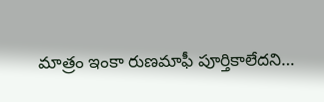మాత్రం ఇంకా రుణమాఫీ పూర్తికాలేదని…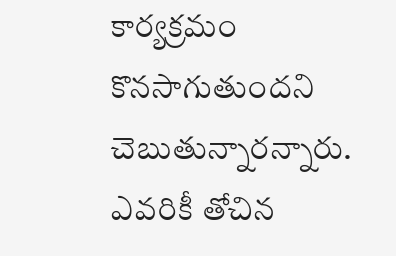కార్యక్రమం కొనసాగుతుందని చెబుతున్నారన్నారు. ఎవరికీ తోచిన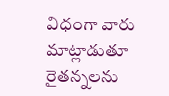విధంగా వారు మాట్లాడుతూ రైతన్నలను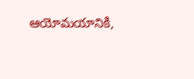ఆయోమయానికి,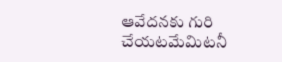ఆవేదనకు గురి చేయటమేమిటనీ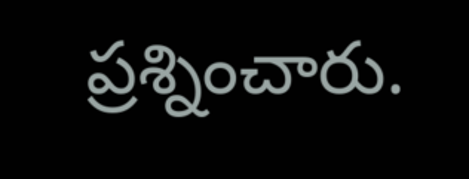ప్రశ్నించారు.